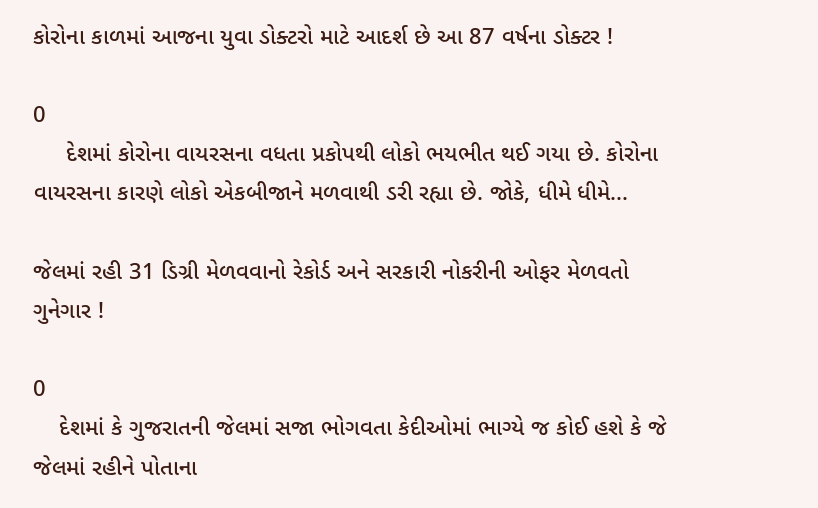કોરોના કાળમાં આજના યુવા ડોક્ટરો માટે આદર્શ છે આ 87 વર્ષના ડોક્ટર !

0
     દેશમાં કોરોના વાયરસના વધતા પ્રકોપથી લોકો ભયભીત થઈ ગયા છે. કોરોના વાયરસના કારણે લોકો એકબીજાને મળવાથી ડરી રહ્યા છે. જોકે, ધીમે ધીમે...

જેલમાં રહી 31 ડિગ્રી મેળવવાનો રેકોર્ડ અને સરકારી નોકરીની ઓફર મેળવતો ગુનેગાર !

0
    દેશમાં કે ગુજરાતની જેલમાં સજા ભોગવતા કેદીઓમાં ભાગ્યે જ કોઈ હશે કે જે જેલમાં રહીને પોતાના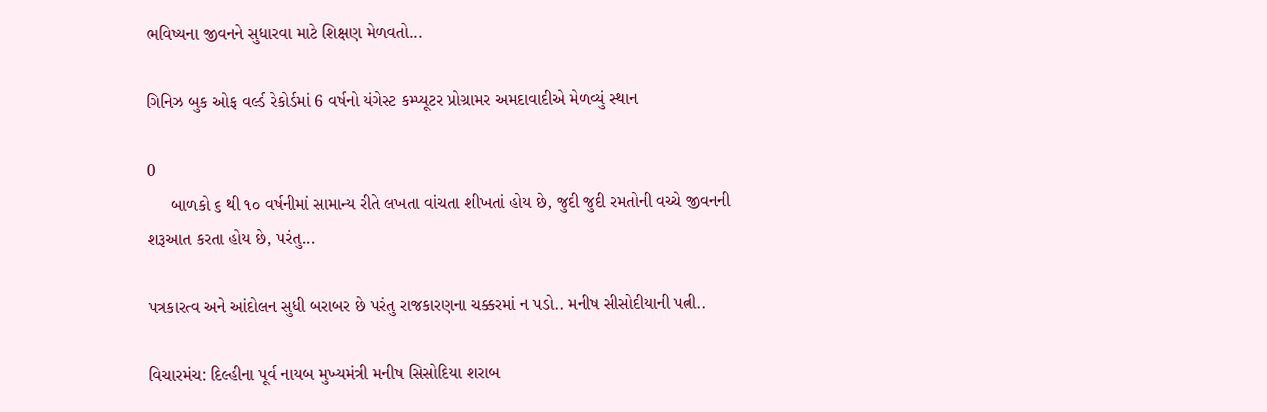ભવિષ્યના જીવનને સુધારવા માટે શિક્ષણ મેળવતો...

ગિનિઝ બુક ઓફ વર્લ્ડ રેકોર્ડમાં 6 વર્ષનો યંગેસ્ટ કમ્પ્યૂટર પ્રોગ્રામર અમદાવાદીએ મેળવ્યું સ્થાન

0
     બાળકો ૬ થી ૧૦ વર્ષનીમાં સામાન્ય રીતે લખતા વાંચતા શીખતાં હોય છે, જુદી જુદી રમતોની વચ્ચે જીવનની શરૂઆત કરતા હોય છે, પરંતુ...

પત્રકારત્વ અને આંદોલન સુધી બરાબર છે પરંતુ રાજકારણના ચક્કરમાં ન પડો.. મનીષ સીસોદીયાની પત્ની..

વિચારમંચ: દિલ્હીના પૂર્વ નાયબ મુખ્યમંત્રી મનીષ સિસોદિયા શરાબ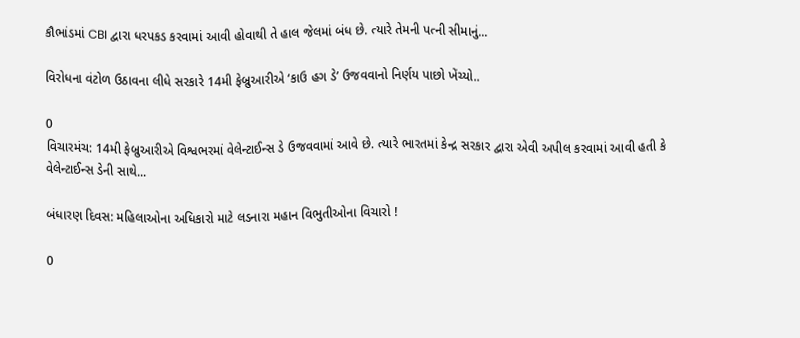કૌભાંડમાં CBI દ્વારા ધરપકડ કરવામાં આવી હોવાથી તે હાલ જેલમાં બંધ છે. ત્યારે તેમની પત્ની સીમાનું...

વિરોધના વંટોળ ઉઠાવના લીધે સરકારે 14મી ફેબ્રુઆરીએ ‘કાઉ હગ ડે’ ઉજવવાનો નિર્ણય પાછો ખેંચ્યો..

0
વિચારમંચ: 14મી ફેબ્રુઆરીએ વિશ્વભરમાં વેલેન્ટાઈન્સ ડે ઉજવવામાં આવે છે. ત્યારે ભારતમાં કેન્દ્ર સરકાર દ્વારા એવી અપીલ કરવામાં આવી હતી કે વેલેન્ટાઈન્સ ડેની સાથે...

બંધારણ દિવસ: મહિલાઓના અધિકારો માટે લડનારા મહાન વિભુતીઓના વિચારો !

0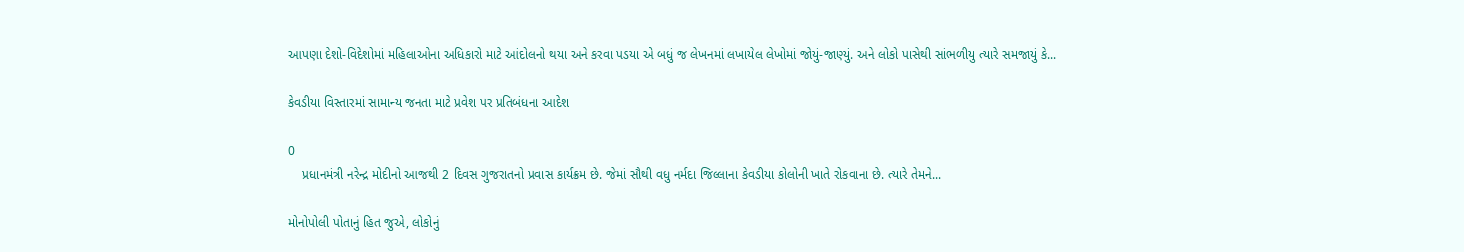આપણા દેશો-વિદેશોમાં મહિલાઓના અધિકારો માટે આંદોલનો થયા અને કરવા પડયા એ બધું જ લેખનમાં લખાયેલ લેખોમાં જોયું-જાણ્યું. અને લોકો પાસેથી સાંભળીયુ ત્યારે સમજાયું કે...

કેવડીયા વિસ્તારમાં સામાન્ય જનતા માટે પ્રવેશ પર પ્રતિબંધના આદેશ

0
    પ્રધાનમંત્રી નરેન્દ્ર મોદીનો આજથી 2 દિવસ ગુજરાતનો પ્રવાસ કાર્યક્રમ છે. જેમાં સૌથી વધુ નર્મદા જિલ્લાના કેવડીયા કોલોની ખાતે રોકવાના છે. ત્યારે તેમને...

મોનોપોલી પોતાનું હિત જુએ, લોકોનું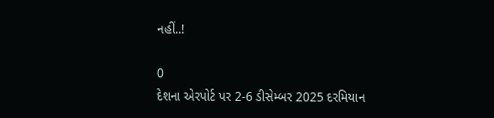નહીં..!

0
દેશના એરપોર્ટ પર 2-6 ડીસેમ્બર 2025 દરમિયાન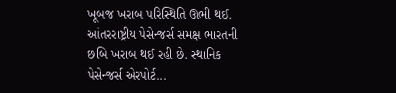ખૂબજ ખરાબ પરિસ્થિતિ ઊભી થઈ. આંતરરાષ્ટ્રીય પેસેન્જર્સ સમક્ષ ભારતની છબિ ખરાબ થઈ રહી છે. સ્થાનિક પેસેન્જર્સ એરપોર્ટ...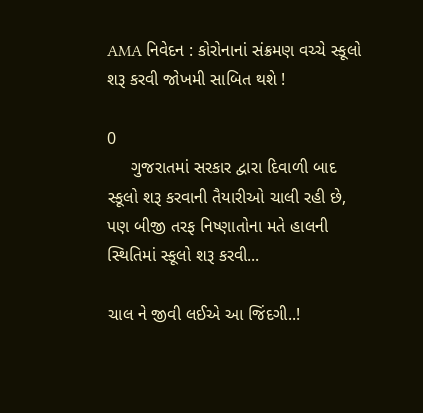AMA નિવેદન : કોરોનાનાં સંક્રમણ વચ્ચે સ્કૂલો શરૂ કરવી જોખમી સાબિત થશે !

0
     ગુજરાતમાં સરકાર દ્વારા દિવાળી બાદ સ્કૂલો શરૂ કરવાની તૈયારીઓ ચાલી રહી છે, પણ બીજી તરફ નિષ્ણાતોના મતે હાલની સ્થિતિમાં સ્કૂલો શરૂ કરવી...

ચાલ ને જીવી લઈએ આ જિંદગી..!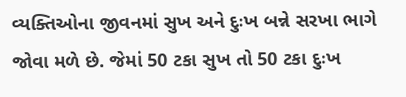વ્યક્તિઓના જીવનમાં સુખ અને દુઃખ બન્ને સરખા ભાગે જોવા મળે છે. જેમાં 50 ટકા સુખ તો 50 ટકા દુઃખ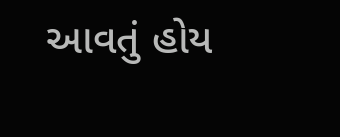આવતું હોય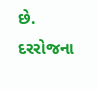છે. દરરોજના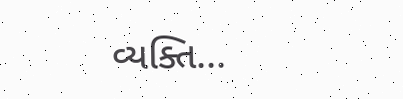વ્યક્તિ...